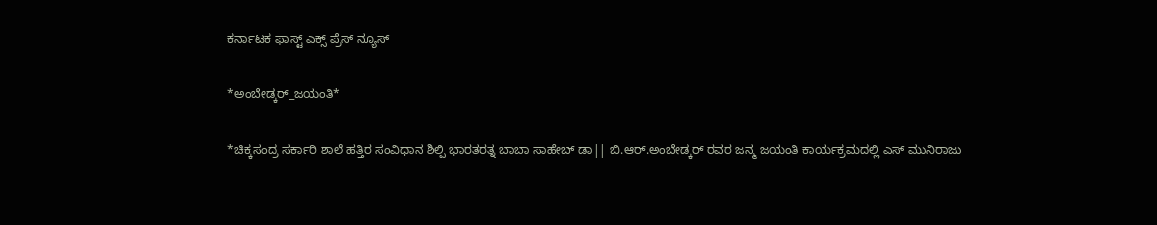ಕರ್ನಾಟಕ ಫಾಸ್ಟ್ ಎಕ್ಸ್ ಪ್ರೆಸ್ ನ್ಯೂಸ್

*ಅಂಬೇಡ್ಕರ್_ಜಯಂತಿ*

*ಚಿಕ್ಕಸಂದ್ರ ಸರ್ಕಾರಿ ಶಾಲೆ ಹತ್ತಿರ ಸಂವಿಧಾನ ಶಿಲ್ಪಿ ಭಾರತರತ್ನ ಬಾಬಾ ಸಾಹೇಬ್ ಡಾ|| ಬಿ.ಆರ್.ಅಂಬೇಡ್ಕರ್ ರವರ ಜನ್ಮ ಜಯಂತಿ ಕಾರ್ಯಕ್ರಮದಲ್ಲಿ ಎಸ್ ಮುನಿರಾಜು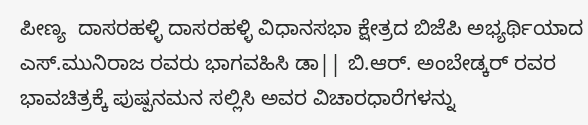ಪೀಣ್ಯ  ದಾಸರಹಳ್ಳಿ ದಾಸರಹಳ್ಳಿ ವಿಧಾನಸಭಾ ಕ್ಷೇತ್ರದ ಬಿಜೆಪಿ ಅಭ್ಯರ್ಥಿಯಾದ  ಎಸ್.ಮುನಿರಾಜ ರವರು ಭಾಗವಹಿಸಿ ಡಾ|| ಬಿ.ಆರ್. ಅಂಬೇಡ್ಕರ್ ರವರ ಭಾವಚಿತ್ರಕ್ಕೆ ಪುಷ್ಪನಮನ ಸಲ್ಲಿಸಿ ಅವರ ವಿಚಾರಧಾರೆಗಳನ್ನು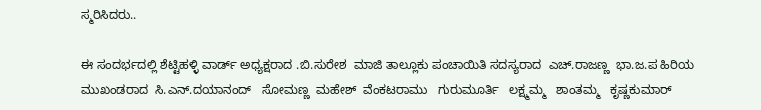ಸ್ಮರಿಸಿದರು..

ಈ ಸಂದರ್ಭದಲ್ಲಿ ಶೆಟ್ಟಿಹಳ್ಳಿ ವಾರ್ಡ್ ಅಧ್ಯಕ್ಷರಾದ .ಬಿ.ಸುರೇಶ  ಮಾಜಿ ತಾಲ್ಲೂಕು ಪಂಚಾಯಿತಿ ಸದಸ್ಯರಾದ  ಎಚ್.ರಾಜಣ್ಣ  ಭಾ.ಜ.ಪ ಹಿರಿಯ ಮುಖಂಡರಾದ  ಸಿ.ಎನ್.ದಯಾನಂದ್   ಸೋಮಣ್ಣ  ಮಹೇಶ್  ವೆಂಕಟರಾಮು   ಗುರುಮೂರ್ತಿ   ಲಕ್ಷ್ಮಮ್ಮ   ಶಾಂತಮ್ಮ   ಕೃಷ್ಣಕುಮಾರ್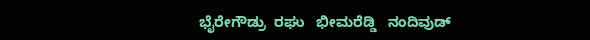ಭೈರೇಗೌಡ್ರು  ರಘು   ಭೀಮರೆಡ್ಡಿ   ನಂದಿವುಡ್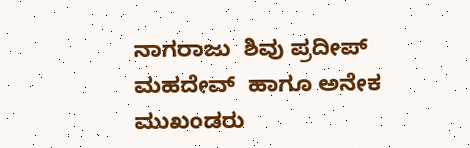ನಾಗರಾಜು  ಶಿವು ಪ್ರದೀಪ್  ಮಹದೇವ್  ಹಾಗೂ ಅನೇಕ ಮುಖಂಡರು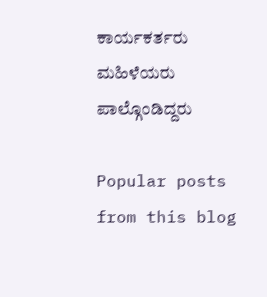ಕಾರ್ಯಕರ್ತರು ಮಹಿಳೆಯರು ಪಾಲ್ಗೊಂಡಿದ್ದರು

Popular posts from this blog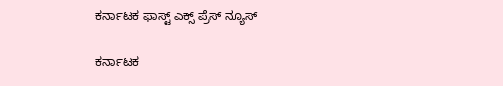ಕರ್ನಾಟಕ ಫಾಸ್ಟ್ ಎಕ್ಸ್ ಪ್ರೆಸ್ ನ್ಯೂಸ್

ಕರ್ನಾಟಕ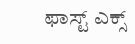ಫಾಸ್ಟ್ ಎಕ್ಸ್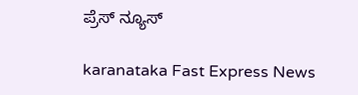ಪ್ರೆಸ್ ನ್ಯೂಸ್

karanataka Fast Express News